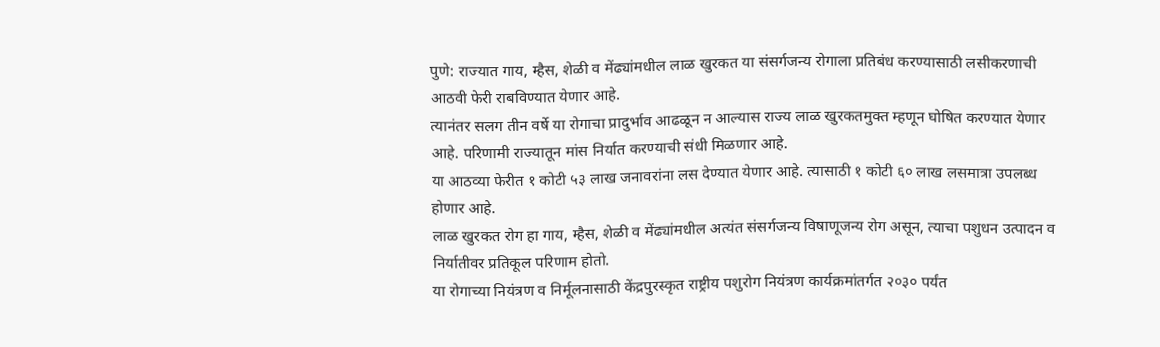पुणे: राज्यात गाय, म्हैस, शेळी व मेंढ्यांमधील लाळ खुरकत या संसर्गजन्य रोगाला प्रतिबंध करण्यासाठी लसीकरणाची आठवी फेरी राबविण्यात येणार आहे.
त्यानंतर सलग तीन वर्षे या रोगाचा प्रादुर्भाव आढळून न आल्यास राज्य लाळ खुरकतमुक्त म्हणून घोषित करण्यात येणार आहे. परिणामी राज्यातून मांस निर्यात करण्याची संधी मिळणार आहे.
या आठव्या फेरीत १ कोटी ५३ लाख जनावरांना लस देण्यात येणार आहे. त्यासाठी १ कोटी ६० लाख लसमात्रा उपलब्ध होणार आहे.
लाळ खुरकत रोग हा गाय, म्हैस, शेळी व मेंढ्यांमधील अत्यंत संसर्गजन्य विषाणूजन्य रोग असून, त्याचा पशुधन उत्पादन व निर्यातीवर प्रतिकूल परिणाम होतो.
या रोगाच्या नियंत्रण व निर्मूलनासाठी केंद्रपुरस्कृत राष्ट्रीय पशुरोग नियंत्रण कार्यक्रमांतर्गत २०३० पर्यंत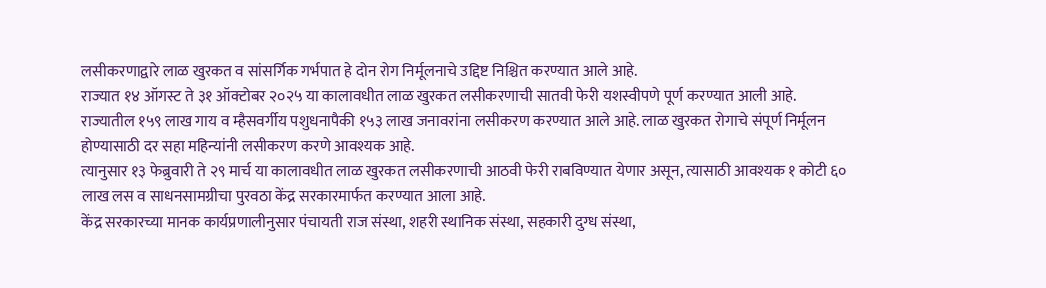लसीकरणाद्वारे लाळ खुरकत व सांसर्गिक गर्भपात हे दोन रोग निर्मूलनाचे उद्दिष्ट निश्चित करण्यात आले आहे.
राज्यात १४ ऑगस्ट ते ३१ ऑक्टोबर २०२५ या कालावधीत लाळ खुरकत लसीकरणाची सातवी फेरी यशस्वीपणे पूर्ण करण्यात आली आहे.
राज्यातील १५९ लाख गाय व म्हैसवर्गीय पशुधनापैकी १५३ लाख जनावरांना लसीकरण करण्यात आले आहे. लाळ खुरकत रोगाचे संपूर्ण निर्मूलन होण्यासाठी दर सहा महिन्यांनी लसीकरण करणे आवश्यक आहे.
त्यानुसार १३ फेब्रुवारी ते २९ मार्च या कालावधीत लाळ खुरकत लसीकरणाची आठवी फेरी राबविण्यात येणार असून, त्यासाठी आवश्यक १ कोटी ६० लाख लस व साधनसामग्रीचा पुरवठा केंद्र सरकारमार्फत करण्यात आला आहे.
केंद्र सरकारच्या मानक कार्यप्रणालीनुसार पंचायती राज संस्था, शहरी स्थानिक संस्था, सहकारी दुग्ध संस्था,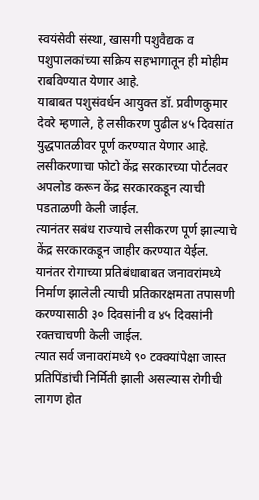स्वयंसेवी संस्था, खासगी पशुवैद्यक व पशुपालकांच्या सक्रिय सहभागातून ही मोहीम राबविण्यात येणार आहे.
याबाबत पशुसंवर्धन आयुक्त डॉ. प्रवीणकुमार देवरे म्हणाले, हे लसीकरण पुढील ४५ दिवसांत युद्धपातळीवर पूर्ण करण्यात येणार आहे. लसीकरणाचा फोटो केंद्र सरकारच्या पोर्टलवर अपलोड करून केंद्र सरकारकडून त्याची पडताळणी केली जाईल.
त्यानंतर सबंध राज्याचे लसीकरण पूर्ण झाल्याचे केंद्र सरकारकडून जाहीर करण्यात येईल. यानंतर रोगाच्या प्रतिबंधाबाबत जनावरांमध्ये निर्माण झालेली त्याची प्रतिकारक्षमता तपासणी करण्यासाठी ३० दिवसांनी व ४५ दिवसांनी रक्तचाचणी केली जाईल.
त्यात सर्व जनावरांमध्ये ९० टक्क्यांपेक्षा जास्त प्रतिपिंडांची निर्मिती झाली असल्यास रोगीची लागण होत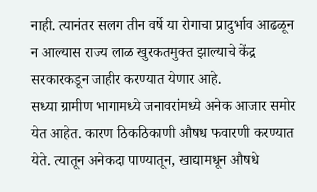नाही. त्यानंतर सलग तीन वर्षे या रोगाचा प्रादुर्भाव आढळून न आल्यास राज्य लाळ खुरकतमुक्त झाल्याचे केंद्र सरकारकडून जाहीर करण्यात येणार आहे.
सध्या ग्रामीण भागामध्ये जनावरांमध्ये अनेक आजार समोर येत आहेत. कारण ठिकठिकाणी औषध फवारणी करण्यात येते. त्यातून अनेकदा पाण्यातून, खाद्यामधून औषधे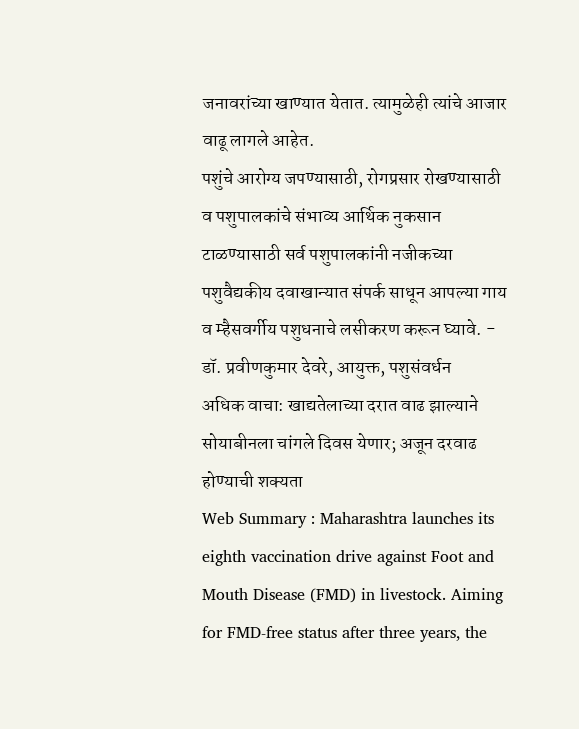जनावरांच्या खाण्यात येतात. त्यामुळेही त्यांचे आजार वाढू लागले आहेत.
पशुंचे आरोग्य जपण्यासाठी, रोगप्रसार रोखण्यासाठी व पशुपालकांचे संभाव्य आर्थिक नुकसान टाळण्यासाठी सर्व पशुपालकांनी नजीकच्या पशुवैद्यकीय दवाखान्यात संपर्क साधून आपल्या गाय व म्हैसवर्गीय पशुधनाचे लसीकरण करून घ्यावे. - डॉ. प्रवीणकुमार देवरे, आयुक्त, पशुसंवर्धन
अधिक वाचा: खाद्यतेलाच्या दरात वाढ झाल्याने सोयाबीनला चांगले दिवस येणार; अजून दरवाढ होण्याची शक्यता
Web Summary : Maharashtra launches its eighth vaccination drive against Foot and Mouth Disease (FMD) in livestock. Aiming for FMD-free status after three years, the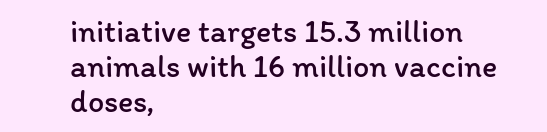initiative targets 15.3 million animals with 16 million vaccine doses,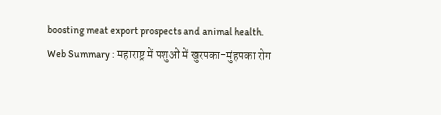boosting meat export prospects and animal health.
Web Summary : महाराष्ट्र में पशुओं में खुरपका-मुंहपका रोग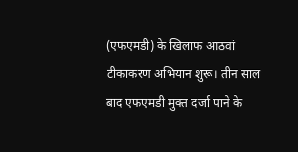(एफएमडी) के खिलाफ आठवां टीकाकरण अभियान शुरू। तीन साल बाद एफएमडी मुक्त दर्जा पाने के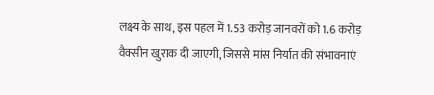लक्ष्य के साथ, इस पहल में 1.53 करोड़ जानवरों को 1.6 करोड़ वैक्सीन खुराक दी जाएगी, जिससे मांस निर्यात की संभावनाएं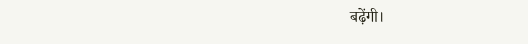बढ़ेंगी।